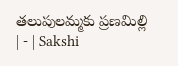తలుపులమ్మకు ప్రణమిల్లి | - | Sakshi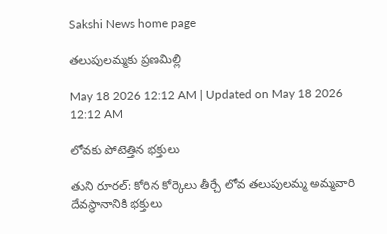Sakshi News home page

తలుపులమ్మకు ప్రణమిల్లి

May 18 2026 12:12 AM | Updated on May 18 2026 12:12 AM

లోవకు పోటెత్తిన భక్తులు

తుని రూరల్‌: కోరిన కోర్కెలు తీర్చే లోవ తలుపులమ్మ అమ్మవారి దేవస్థానానికి భక్తులు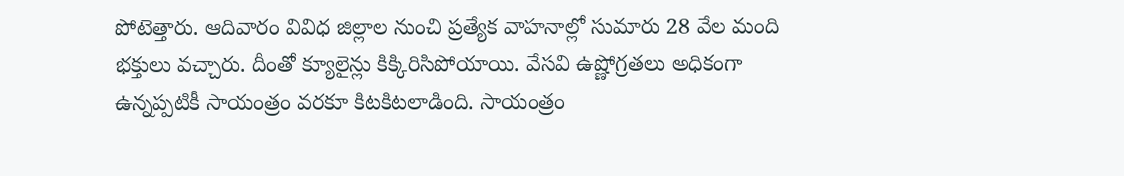పోటెత్తారు. ఆదివారం వివిధ జిల్లాల నుంచి ప్రత్యేక వాహనాల్లో సుమారు 28 వేల మంది భక్తులు వచ్చారు. దీంతో క్యూలైన్లు కిక్కిరిసిపోయాయి. వేసవి ఉష్ణోగ్రతలు అధికంగా ఉన్నప్పటికీ సాయంత్రం వరకూ కిటకిటలాడింది. సాయంత్రం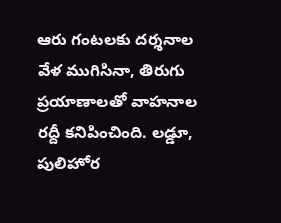ఆరు గంటలకు దర్శనాల వేళ ముగిసినా, తిరుగు ప్రయాణాలతో వాహనాల రద్దీ కనిపించింది. లడ్డూ, పులిహోర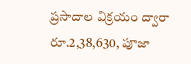ప్రసాదాల విక్రయం ద్వారా రూ.2,38,630, పూజా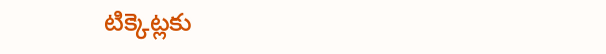టిక్కెట్లకు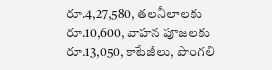రూ.4,27,580, తలనీలాలకు రూ.10,600, వాహన పూజలకు రూ.13,050, కాటేజీలు, పొంగలి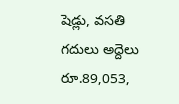షెడ్లు, వసతి గదులు అద్దెలు రూ.89,053,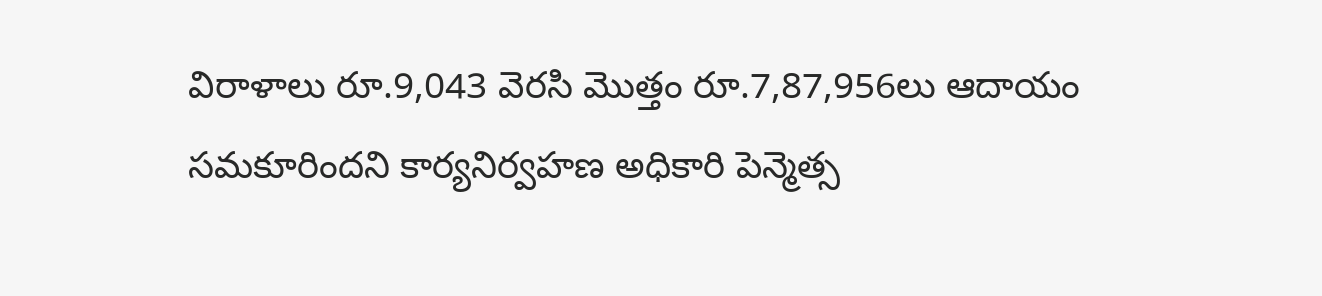విరాళాలు రూ.9,043 వెరసి మొత్తం రూ.7,87,956లు ఆదాయం సమకూరిందని కార్యనిర్వహణ అధికారి పెన్మెత్స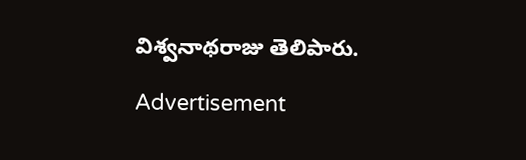విశ్వనాథరాజు తెలిపారు.

Advertisement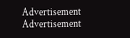Advertisement
Advertisement